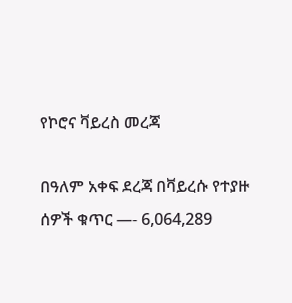የኮሮና ቫይረስ መረጃ

በዓለም አቀፍ ደረጃ በቫይረሱ የተያዙ ሰዎች ቁጥር —- 6,064,289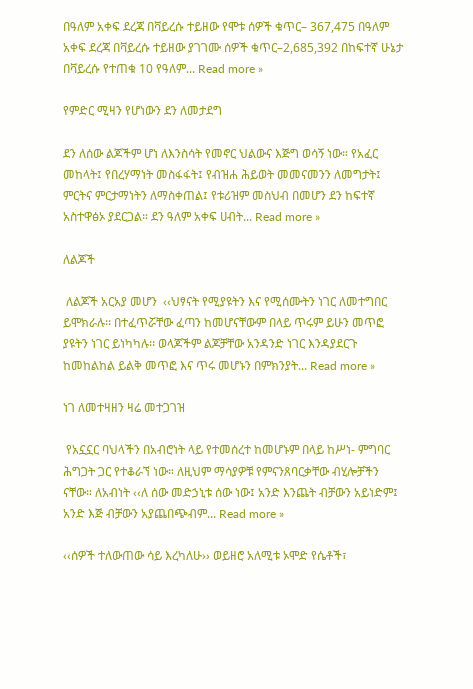በዓለም አቀፍ ደረጃ በቫይረሱ ተይዘው የሞቱ ሰዎች ቁጥር– 367,475 በዓለም አቀፍ ደረጃ በቫይረሱ ተይዘው ያገገሙ ሰዎች ቁጥር–2,685,392 በከፍተኛ ሁኔታ በቫይረሱ የተጠቁ 10 የዓለም... Read more »

የምድር ሚዛን የሆነውን ደን ለመታደግ

ደን ለሰው ልጆችም ሆነ ለእንስሳት የመኖር ህልውና እጅግ ወሳኝ ነው። የአፈር መከላት፤ የበረሃማነት መስፋፋት፤ የብዝሐ ሕይወት መመናመንን ለመግታት፤ ምርትና ምርታማነትን ለማስቀጠል፤ የቱሪዝም መስህብ በመሆን ደን ከፍተኛ አስተዋፅኦ ያደርጋል። ደን ዓለም አቀፍ ሀብት... Read more »

ለልጆች

 ለልጆች አርአያ መሆን  ‹‹ህፃናት የሚያዩትን እና የሚሰሙትን ነገር ለመተግበር ይሞክራሉ፡፡ በተፈጥሯቸው ፈጣን ከመሆናቸውም በላይ ጥሩም ይሁን መጥፎ ያዩትን ነገር ይነካካሉ፡፡ ወላጆችም ልጆቻቸው አንዳንድ ነገር እንዳያደርጉ ከመከልከል ይልቅ መጥፎ እና ጥሩ መሆኑን በምክንያት... Read more »

ነገ ለመተዛዘን ዛሬ መተጋገዝ

 የአኗኗር ባህላችን በአብሮነት ላይ የተመሰረተ ከመሆኑም በላይ ከሥነ- ምግባር ሕግጋት ጋር የተቆራኘ ነው። ለዚህም ማሳያዎቹ የምናንጸባርቃቸው ብሂሎቻችን ናቸው። ለአብነት ‹‹ለ ሰው መድኃኒቱ ሰው ነው፤ አንድ እንጨት ብቻውን አይነድም፤ አንድ እጅ ብቻውን አያጨበጭብም... Read more »

‹‹ሰዎች ተለውጠው ሳይ እረካለሁ›› ወይዘሮ አለሚቱ ኦሞድ የሴቶች፣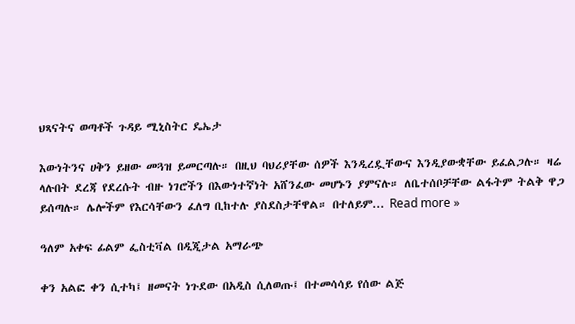ህጻናትና ወጣቶች ጉዳይ ሚኒስትር ዴኤታ

እውነትንና ሀቅን ይዘው መጓዝ ይመርጣሉ። በዚህ ባህሪያቸው ሰዎች እንዲረዷቸውና እንዲያውቋቸው ይፈልጋሉ። ዛሬ ላሉበት ደረጃ የደረሱት ብዙ ነገሮችን በእውነተኛነት አሸንፈው መሆኑን ያምናሉ። ለቤተሰቦቻቸው ልፋትም ትልቅ ዋጋ ይሰጣሉ። ሌሎችም የእርሳቸውን ፈለግ ቢከተሉ ያስደስታቸዋል። በተለይም... Read more »

ዓለም አቀፍ ፊልም ፌስቲቫል በዲጂታል አማራጭ

ቀን አልፎ ቀን ሲተካ፤ ዘመናት ነጉደው በአዲስ ሲለወጡ፤ በተመሳሳይ የሰው ልጅ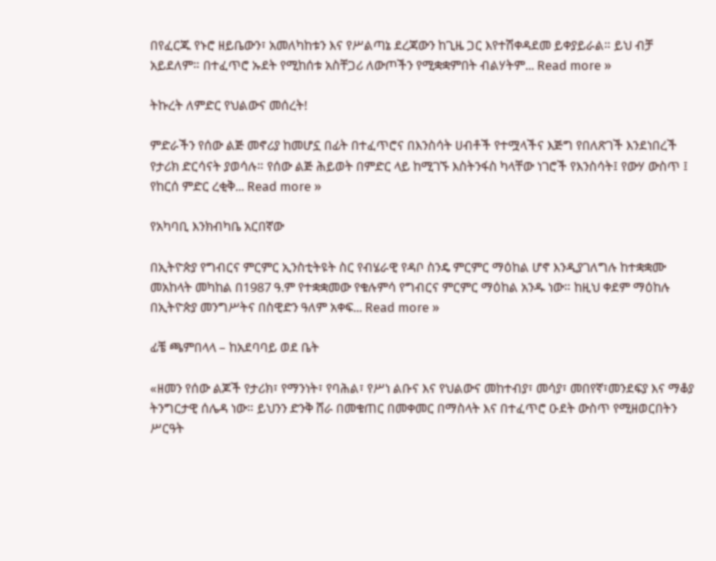በየፈርጁ የኑሮ ዘይቤውን፣ አመለካከቱን እና የሥልጣኔ ደረጃውን ከጊዜ ጋር እየተሽቀዳደመ ይቀያይራል። ይህ ብቻ አይደለም። በተፈጥሮ ኡደት የሚከሰቱ አስቸጋሪ ለውጦችን የሚቋቋምበት ብልሃትም... Read more »

ትኩረት ለምድር የህልውና መሰረት!

ምድራችን የሰው ልጅ መኖሪያ ከመሆኗ በፊት በተፈጥሮና በእንስሳት ሀብቶች የተሟላችና እጅግ የበለጽገች እንደነበረች የታሪክ ድርሳናት ያወሳሉ። የሰው ልጅ ሕይወት በምድር ላይ ከሚገኙ እስትንፋስ ካላቸው ነገሮች የእንስሳት፤ የውሃ ውስጥ ፤ የከርሰ ምድር ረቂቅ... Read more »

የአካባቢ እንክብካቤ አርበኛው

በኢትዮጵያ የግብርና ምርምር ኢንስቲትዩት ስር የብሄራዊ የዳቦ ስንዴ ምርምር ማዕከል ሆኖ እንዲያገለግሉ ከተቋቋሙ መአከላት መካከል በ1987 ዓ.ም የተቋቋመው የቁሉምሳ የግብርና ምርምር ማዕከል አንዱ ነው። ከዚህ ቀደም ማዕከሉ በኢትዮጵያ መንግሥትና በስዊድን ዓለም አቀፍ... Read more »

ፊቼ ጫምበላላ – ከአደባባይ ወደ ቤት

«ዘመን የሰው ልጆች የታሪክ፣ የማንነት፣ የባሕል፣ የሥነ ልቡና እና የህልውና መከተብያ፣ መሳያ፣ መበየኛ፣መንደፍያ እና ማቆያ ትንግርታዊ ሰሌዳ ነው። ይህንን ድንቅ ሸራ በመቁጠር በመቀመር በማስላት እና በተፈጥሮ ዑደት ውስጥ የሚዘወርበትን ሥርዓት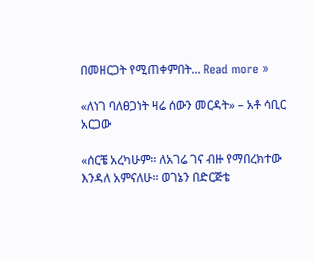በመዘርጋት የሚጠቀምበት... Read more »

«ለነገ ባለፀጋነት ዛሬ ሰውን መርዳት» – አቶ ሳቢር አርጋው

«ሰርቼ አረካሁም፡፡ ለአገሬ ገና ብዙ የማበረክተው እንዳለ አምናለሁ፡፡ ወገኔን በድርጅቴ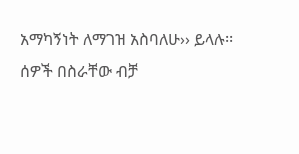አማካኝነት ለማገዝ አስባለሁ›› ይላሉ፡፡ ሰዎች በስራቸው ብቻ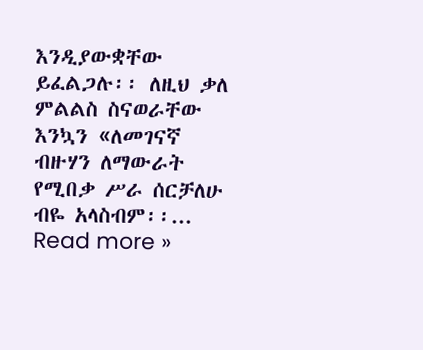እንዲያውቋቸው ይፈልጋሉ፡፡ ለዚህ ቃለ ምልልስ ስናወራቸው እንኳን «ለመገናኛ ብዙሃን ለማውራት የሚበቃ ሥራ ሰርቻለሁ ብዬ አላስብም፡፡... Read more »